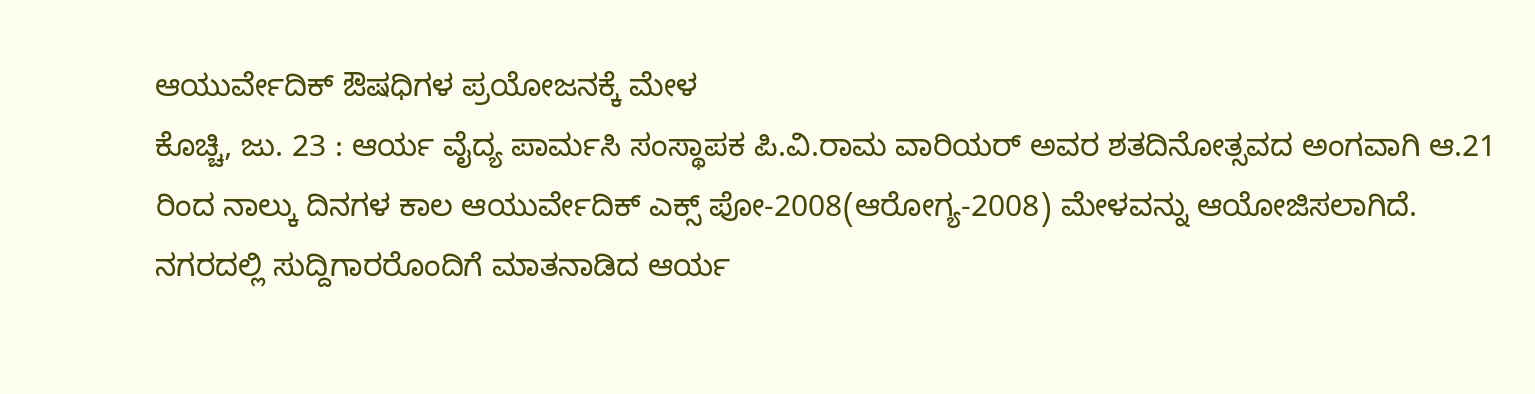ಆಯುರ್ವೇದಿಕ್ ಔಷಧಿಗಳ ಪ್ರಯೋಜನಕ್ಕೆ ಮೇಳ
ಕೊಚ್ಚಿ, ಜು. 23 : ಆರ್ಯ ವೈದ್ಯ ಪಾರ್ಮಸಿ ಸಂಸ್ಥಾಪಕ ಪಿ.ವಿ.ರಾಮ ವಾರಿಯರ್ ಅವರ ಶತದಿನೋತ್ಸವದ ಅಂಗವಾಗಿ ಆ.21 ರಿಂದ ನಾಲ್ಕು ದಿನಗಳ ಕಾಲ ಆಯುರ್ವೇದಿಕ್ ಎಕ್ಸ್ ಪೋ-2008(ಆರೋಗ್ಯ-2008) ಮೇಳವನ್ನು ಆಯೋಜಿಸಲಾಗಿದೆ.
ನಗರದಲ್ಲಿ ಸುದ್ದಿಗಾರರೊಂದಿಗೆ ಮಾತನಾಡಿದ ಆರ್ಯ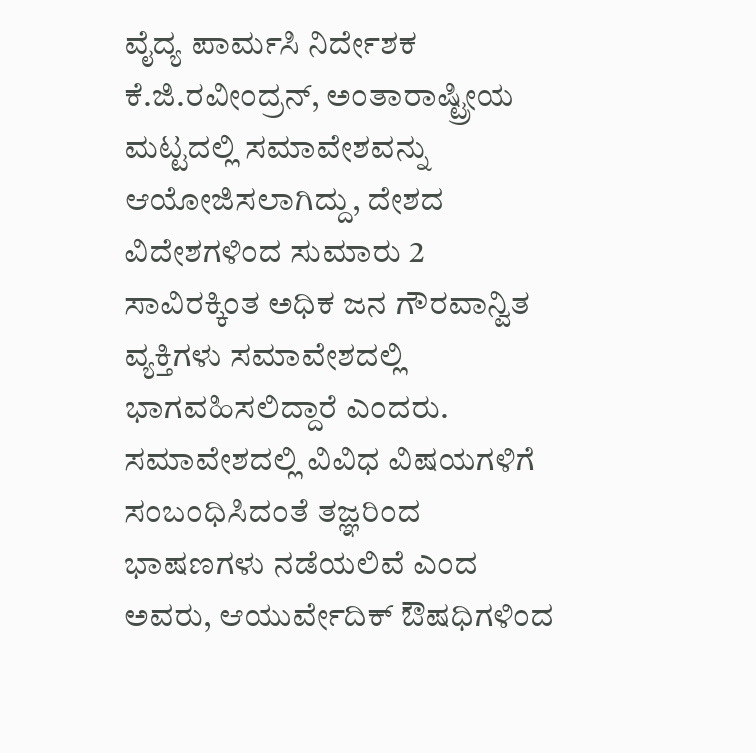ವೈದ್ಯ ಪಾರ್ಮಸಿ ನಿರ್ದೇಶಕ ಕೆ.ಜಿ.ರವೀಂದ್ರನ್, ಅಂತಾರಾಷ್ಟ್ರೀಯ ಮಟ್ಟದಲ್ಲಿ ಸಮಾವೇಶವನ್ನು ಆಯೋಜಿಸಲಾಗಿದ್ದು, ದೇಶದ ವಿದೇಶಗಳಿಂದ ಸುಮಾರು 2 ಸಾವಿರಕ್ಕಿಂತ ಅಧಿಕ ಜನ ಗೌರವಾನ್ವಿತ ವ್ಯಕ್ತಿಗಳು ಸಮಾವೇಶದಲ್ಲಿ ಭಾಗವಹಿಸಲಿದ್ದಾರೆ ಎಂದರು. ಸಮಾವೇಶದಲ್ಲಿ ವಿವಿಧ ವಿಷಯಗಳಿಗೆ ಸಂಬಂಧಿಸಿದಂತೆ ತಜ್ಞರಿಂದ ಭಾಷಣಗಳು ನಡೆಯಲಿವೆ ಎಂದ ಅವರು, ಆಯುರ್ವೇದಿಕ್ ಔಷಧಿಗಳಿಂದ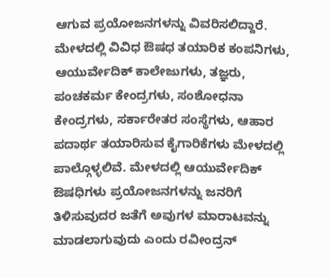ಆಗುವ ಪ್ರಯೋಜನಗಳನ್ನು ವಿವರಿಸಲಿದ್ದಾರೆ.
ಮೇಳದಲ್ಲಿ ವಿವಿಧ ಔಷಧ ತಯಾರಿಕ ಕಂಪನಿಗಳು, ಆಯುರ್ವೇದಿಕ್ ಕಾಲೇಜುಗಳು, ತಜ್ಞರು, ಪಂಚಕರ್ಮ ಕೇಂದ್ರಗಳು, ಸಂಶೋಧನಾ ಕೇಂದ್ರಗಳು, ಸರ್ಕಾರೇತರ ಸಂಸ್ಥೆಗಳು, ಆಹಾರ ಪದಾರ್ಥ ತಯಾರಿಸುವ ಕೈಗಾರಿಕೆಗಳು ಮೇಳದಲ್ಲಿ ಪಾಲ್ಗೊಳ್ಳಲಿವೆ. ಮೇಳದಲ್ಲಿ ಆಯುರ್ವೇದಿಕ್ ಔಷಧಿಗಳು ಪ್ರಯೋಜನಗಳನ್ನು ಜನರಿಗೆ ತಿಳಿಸುವುದರ ಜತೆಗೆ ಅವುಗಳ ಮಾರಾಟವನ್ನು ಮಾಡಲಾಗುವುದು ಎಂದು ರವೀಂದ್ರನ್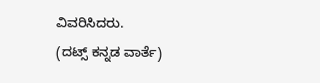ವಿವರಿಸಿದರು.
(ದಟ್ಸ್ ಕನ್ನಡ ವಾರ್ತೆ)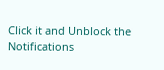Click it and Unblock the Notifications